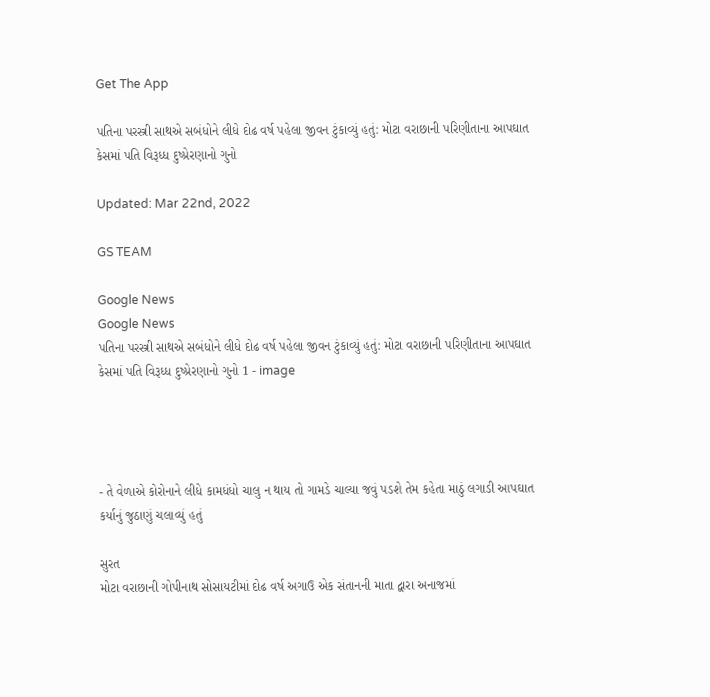Get The App

પતિના પરસ્ત્રી સાથએ સબંધોને લીધે દોઢ વર્ષ પહેલા જીવન ટુંકાવ્યું હતું: મોટા વરાછાની પરિણીતાના આપઘાત કેસમાં પતિ વિરૂધ્ધ દુષ્પ્રેરણાનો ગુનો

Updated: Mar 22nd, 2022

GS TEAM

Google News
Google News
પતિના પરસ્ત્રી સાથએ સબંધોને લીધે દોઢ વર્ષ પહેલા જીવન ટુંકાવ્યું હતું: મોટા વરાછાની પરિણીતાના આપઘાત કેસમાં પતિ વિરૂધ્ધ દુષ્પ્રેરણાનો ગુનો 1 - image




- તે વેળાએ કોરોનાને લીધે કામધંધો ચાલુ ન થાય તો ગામડે ચાલ્યા જવું પડશે તેમ કહેતા માઠું લગાડી આપઘાત કર્યાનું જુઠાણું ચલાવ્યું હતું

સુરત
મોટા વરાછાની ગોપીનાથ સોસાયટીમાં દોઢ વર્ષ અગાઉ એક સંતાનની માતા દ્વારા અનાજમાં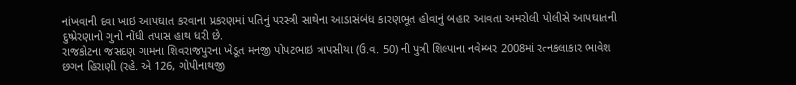નાંખવાની દવા ખાઇ આપઘાત કરવાના પ્રકરણમાં પતિનું પરસ્ત્રી સાથેના આડાસંબંધ કારણભૂત હોવાનું બહાર આવતા અમરોલી પોલીસે આપઘાતની દુષ્પ્રેરણાનો ગુનો નોંધી તપાસ હાથ ધરી છે.
રાજકોટના જસદણ ગામના શિવરાજપુરના ખેડૂત મનજી પોપટભાઇ ત્રાપસીયા (ઉ.વ. 50) ની પુત્રી શિલ્પાના નવેમ્બર 2008માં રત્નકલાકાર ભાવેશ છગન હિરાણી (રહે. એ 126, ગોપીનાથજી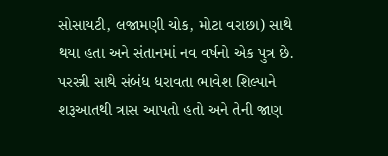સોસાયટી, લજામણી ચોક, મોટા વરાછા) સાથે થયા હતા અને સંતાનમાં નવ વર્ષનો એક પુત્ર છે. પરસ્ત્રી સાથે સંબંધ ધરાવતા ભાવેશ શિલ્પાને શરૂઆતથી ત્રાસ આપતો હતો અને તેની જાણ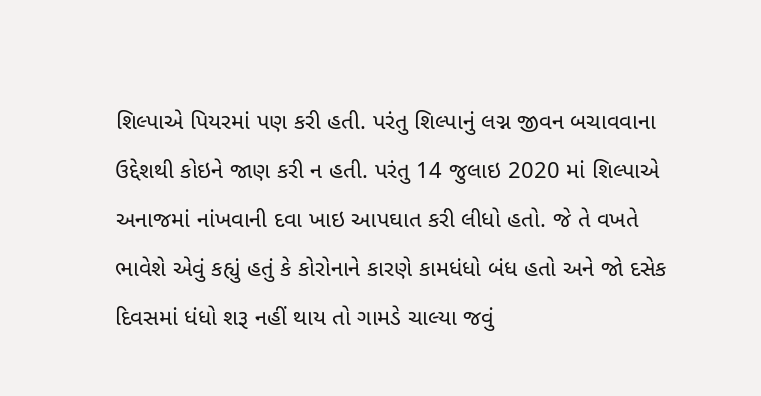શિલ્પાએ પિયરમાં પણ કરી હતી. પરંતુ શિલ્પાનું લગ્ન જીવન બચાવવાના ઉદ્દેશથી કોઇને જાણ કરી ન હતી. પરંતુ 14 જુલાઇ 2020 માં શિલ્પાએ અનાજમાં નાંખવાની દવા ખાઇ આપઘાત કરી લીધો હતો. જે તે વખતે ભાવેશે એવું કહ્યું હતું કે કોરોનાને કારણે કામધંધો બંધ હતો અને જો દસેક દિવસમાં ધંધો શરૂ નહીં થાય તો ગામડે ચાલ્યા જવું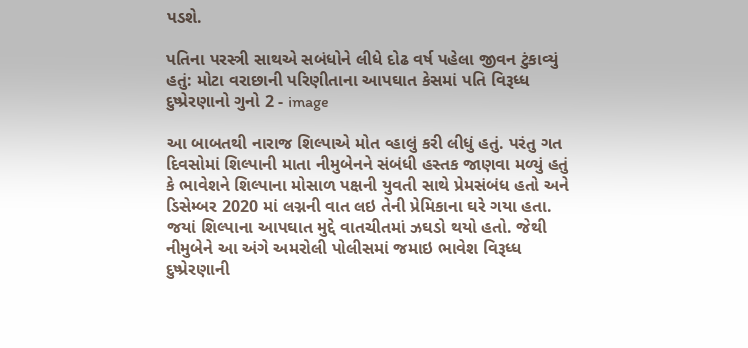પડશે.

પતિના પરસ્ત્રી સાથએ સબંધોને લીધે દોઢ વર્ષ પહેલા જીવન ટુંકાવ્યું હતું: મોટા વરાછાની પરિણીતાના આપઘાત કેસમાં પતિ વિરૂધ્ધ દુષ્પ્રેરણાનો ગુનો 2 - image

આ બાબતથી નારાજ શિલ્પાએ મોત વ્હાલું કરી લીધું હતું. પરંતુ ગત દિવસોમાં શિલ્પાની માતા નીમુબેનને સંબંધી હસ્તક જાણવા મળ્યું હતું કે ભાવેશને શિલ્પાના મોસાળ પક્ષની યુવતી સાથે પ્રેમસંબંધ હતો અને ડિસેમ્બર 2020 માં લગ્નની વાત લઇ તેની પ્રેમિકાના ઘરે ગયા હતા. જયાં શિલ્પાના આપઘાત મુદ્દે વાતચીતમાં ઝઘડો થયો હતો. જેથી નીમુબેને આ અંગે અમરોલી પોલીસમાં જમાઇ ભાવેશ વિરૂધ્ધ દુષ્પ્રેરણાની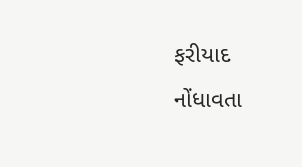ફરીયાદ નોંધાવતા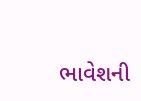ભાવેશની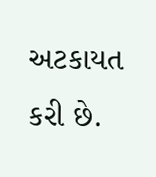અટકાયત કરી છે.